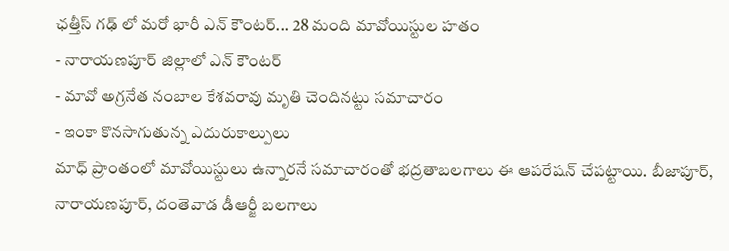ఛత్తీస్ గఢ్ లో మరో భారీ ఎన్ కౌంటర్... 28 మంది మావోయిస్టుల హతం
- నారాయణపూర్ జిల్లాలో ఎన్ కౌంటర్
- మావో అగ్రనేత నంబాల కేశవరావు మృతి చెందినట్టు సమాచారం
- ఇంకా కొనసాగుతున్న ఎదురుకాల్పులు
మాధ్ ప్రాంతంలో మావోయిస్టులు ఉన్నారనే సమాచారంతో భద్రతాబలగాలు ఈ ఆపరేషన్ చేపట్టాయి. బీజాపూర్, నారాయణపూర్, దంతెవాడ డీఆర్జీ బలగాలు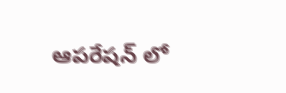ఆపరేషన్ లో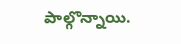పాల్గొన్నాయి.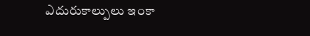ఎదురుకాల్పులు ఇంకా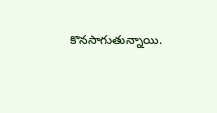కొనసాగుతున్నాయి.